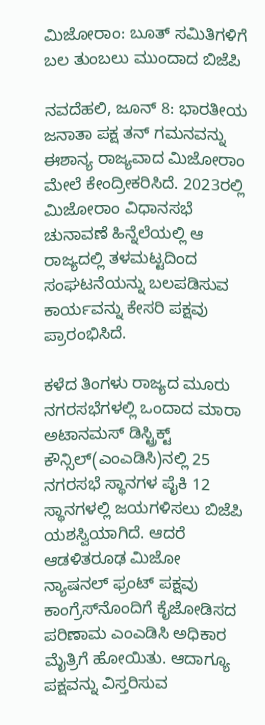ಮಿಜೋರಾಂ: ಬೂತ್ ಸಮಿತಿಗಳಿಗೆ ಬಲ ತುಂಬಲು ಮುಂದಾದ ಬಿಜೆಪಿ

ನವದೆಹಲಿ, ಜೂನ್ 8: ಭಾರತೀಯ ಜನಾತಾ ಪಕ್ಷ ತನ್ ಗಮನವನ್ನು ಈಶಾನ್ಯ ರಾಜ್ಯವಾದ ಮಿಜೋರಾಂ ಮೇಲೆ ಕೇಂದ್ರೀಕರಿಸಿದೆ. 2023ರಲ್ಲಿ ಮಿಜೋರಾಂ ವಿಧಾನಸಭೆ ಚುನಾವಣೆ ಹಿನ್ನೆಲೆಯಲ್ಲಿ ಆ ರಾಜ್ಯದಲ್ಲಿ ತಳಮಟ್ಟದಿಂದ ಸಂಘಟನೆಯನ್ನು ಬಲಪಡಿಸುವ ಕಾರ್ಯವನ್ನು ಕೇಸರಿ ಪಕ್ಷವು ಪ್ರಾರಂಭಿಸಿದೆ.

ಕಳೆದ ತಿಂಗಳು ರಾಜ್ಯದ ಮೂರು ನಗರಸಭೆಗಳಲ್ಲಿ ಒಂದಾದ ಮಾರಾ ಅಟಾನಮಸ್ ಡಿಸ್ಟ್ರಿಕ್ಟ್ ಕೌನ್ಸಿಲ್(ಎಂಎಡಿಸಿ)ನಲ್ಲಿ 25 ನಗರಸಭೆ ಸ್ಥಾನಗಳ ಪೈಕಿ 12 ಸ್ಥಾನಗಳಲ್ಲಿ ಜಯಗಳಿಸಲು ಬಿಜೆಪಿ ಯಶಸ್ವಿಯಾಗಿದೆ. ಆದರೆ ಆಡಳಿತರೂಢ ಮಿಜೋ ನ್ಯಾಷನಲ್ ಫ್ರಂಟ್ ಪಕ್ಷವು ಕಾಂಗ್ರೆಸ್‌ನೊಂದಿಗೆ ಕೈಜೋಡಿಸದ ಪರಿಣಾಮ ಎಂಎಡಿಸಿ ಅಧಿಕಾರ ಮೈತ್ರಿಗೆ ಹೋಯಿತು. ಆದಾಗ್ಯೂ ಪಕ್ಷವನ್ನು ವಿಸ್ತರಿಸುವ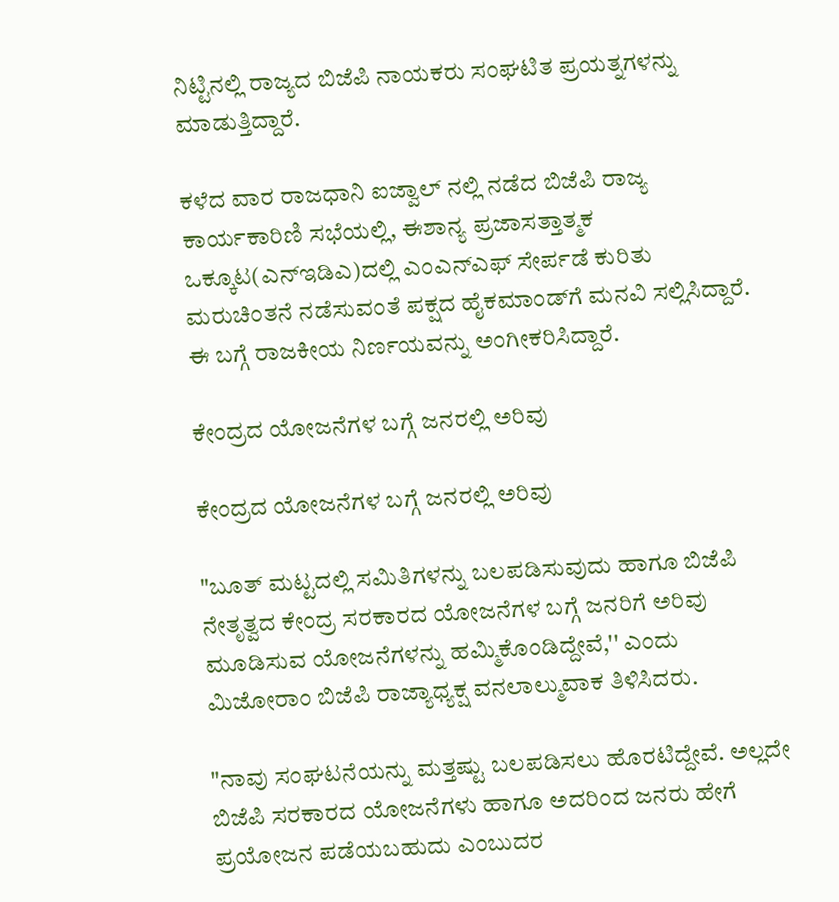ನಿಟ್ಟಿನಲ್ಲಿ ರಾಜ್ಯದ ಬಿಜೆಪಿ ನಾಯಕರು ಸಂಘಟಿತ ಪ್ರಯತ್ನಗಳನ್ನು ಮಾಡುತ್ತಿದ್ದಾರೆ.

ಕಳೆದ ವಾರ ರಾಜಧಾನಿ ಐಜ್ವಾಲ್ ನಲ್ಲಿ ನಡೆದ ಬಿಜೆಪಿ ರಾಜ್ಯ ಕಾರ್ಯಕಾರಿಣಿ ಸಭೆಯಲ್ಲಿ, ಈಶಾನ್ಯ ಪ್ರಜಾಸತ್ತಾತ್ಮಕ ಒಕ್ಕೂಟ(ಎನ್ಇಡಿಎ)ದಲ್ಲಿ ಎಂಎನ್ಎಫ್ ಸೇರ್ಪಡೆ ಕುರಿತು ಮರುಚಿಂತನೆ ನಡೆಸುವಂತೆ ಪಕ್ಷದ ಹೈಕಮಾಂಡ್‌ಗೆ ಮನವಿ ಸಲ್ಲಿಸಿದ್ದಾರೆ. ಈ ಬಗ್ಗೆ ರಾಜಕೀಯ ನಿರ್ಣಯವನ್ನು ಅಂಗೀಕರಿಸಿದ್ದಾರೆ.

ಕೇಂದ್ರದ ಯೋಜನೆಗಳ ಬಗ್ಗೆ ಜನರಲ್ಲಿ ಅರಿವು

ಕೇಂದ್ರದ ಯೋಜನೆಗಳ ಬಗ್ಗೆ ಜನರಲ್ಲಿ ಅರಿವು

"ಬೂತ್ ಮಟ್ಟದಲ್ಲಿ ಸಮಿತಿಗಳನ್ನು ಬಲಪಡಿಸುವುದು ಹಾಗೂ ಬಿಜೆಪಿ ನೇತೃತ್ವದ ಕೇಂದ್ರ ಸರಕಾರದ ಯೋಜನೆಗಳ ಬಗ್ಗೆ ಜನರಿಗೆ ಅರಿವು ಮೂಡಿಸುವ ಯೋಜನೆಗಳನ್ನು ಹಮ್ಮಿಕೊಂಡಿದ್ದೇವೆ,'' ಎಂದು ಮಿಜೋರಾಂ ಬಿಜೆಪಿ ರಾಜ್ಯಾಧ್ಯಕ್ಷ ವನಲಾಲ್ಮುವಾಕ ತಿಳಿಸಿದರು.

"ನಾವು ಸಂಘಟನೆಯನ್ನು ಮತ್ತಷ್ಟು ಬಲಪಡಿಸಲು ಹೊರಟಿದ್ದೇವೆ. ಅಲ್ಲದೇ ಬಿಜೆಪಿ ಸರಕಾರದ ಯೋಜನೆಗಳು ಹಾಗೂ ಅದರಿಂದ ಜನರು ಹೇಗೆ ಪ್ರಯೋಜನ ಪಡೆಯಬಹುದು ಎಂಬುದರ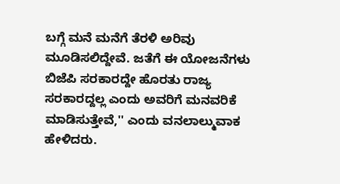ಬಗ್ಗೆ ಮನೆ ಮನೆಗೆ ತೆರಳಿ ಅರಿವು ಮೂಡಿಸಲಿದ್ದೇವೆ. ಜತೆಗೆ ಈ ಯೋಜನೆಗಳು ಬಿಜೆಪಿ ಸರಕಾರದ್ದೇ ಹೊರತು ರಾಜ್ಯ ಸರಕಾರದ್ದಲ್ಲ ಎಂದು ಅವರಿಗೆ ಮನವರಿಕೆ ಮಾಡಿಸುತ್ತೇವೆ,'' ಎಂದು ವನಲಾಲ್ಮುವಾಕ ಹೇಳಿದರು.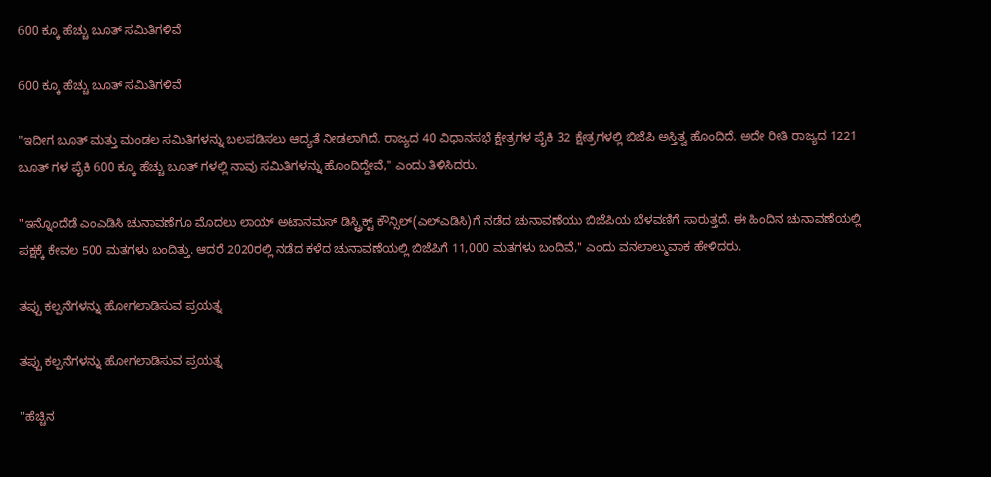600 ಕ್ಕೂ ಹೆಚ್ಚು ಬೂತ್ ಸಮಿತಿಗಳಿವೆ

600 ಕ್ಕೂ ಹೆಚ್ಚು ಬೂತ್ ಸಮಿತಿಗಳಿವೆ

"ಇದೀಗ ಬೂತ್ ಮತ್ತು ಮಂಡಲ ಸಮಿತಿಗಳನ್ನು ಬಲಪಡಿಸಲು ಆದ್ಯತೆ ನೀಡಲಾಗಿದೆ. ರಾಜ್ಯದ 40 ವಿಧಾನಸಭೆ ಕ್ಷೇತ್ರಗಳ ಪೈಕಿ 32 ಕ್ಷೇತ್ರಗಳಲ್ಲಿ ಬಿಜೆಪಿ ಅಸ್ತಿತ್ವ ಹೊಂದಿದೆ. ಅದೇ ರೀತಿ ರಾಜ್ಯದ 1221 ಬೂತ್ ಗಳ ಪೈಕಿ 600 ಕ್ಕೂ ಹೆಚ್ಚು ಬೂತ್ ಗಳಲ್ಲಿ ನಾವು ಸಮಿತಿಗಳನ್ನು ಹೊಂದಿದ್ದೇವೆ,'' ಎಂದು ತಿಳಿಸಿದರು.

"ಇನ್ನೊಂದೆಡೆ ಎಂಎಡಿಸಿ ಚುನಾವಣೆಗೂ ಮೊದಲು ಲಾಯ್ ಅಟಾನಮಸ್ ಡಿಸ್ಟ್ರಿಕ್ಟ್ ಕೌನ್ಸಿಲ್(ಎಲ್ಎಡಿಸಿ)ಗೆ ನಡೆದ ಚುನಾವಣೆಯು ಬಿಜೆಪಿಯ ಬೆಳವಣಿಗೆ ಸಾರುತ್ತದೆ. ಈ ಹಿಂದಿನ ಚುನಾವಣೆಯಲ್ಲಿ ಪಕ್ಷಕ್ಕೆ ಕೇವಲ 500 ಮತಗಳು ಬಂದಿತ್ತು. ಆದರೆ 2020ರಲ್ಲಿ ನಡೆದ ಕಳೆದ ಚುನಾವಣೆಯಲ್ಲಿ ಬಿಜೆಪಿಗೆ 11,000 ಮತಗಳು ಬಂದಿವೆ,'' ಎಂದು ವನಲಾಲ್ಮುವಾಕ ಹೇಳಿದರು.

ತಪ್ಪು ಕಲ್ಪನೆಗಳನ್ನು ಹೋಗಲಾಡಿಸುವ ಪ್ರಯತ್ನ

ತಪ್ಪು ಕಲ್ಪನೆಗಳನ್ನು ಹೋಗಲಾಡಿಸುವ ಪ್ರಯತ್ನ

"ಹೆಚ್ಚಿನ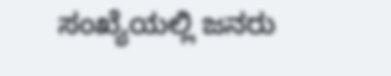ಸಂಖ್ಯೆಯಲ್ಲಿ ಜನರು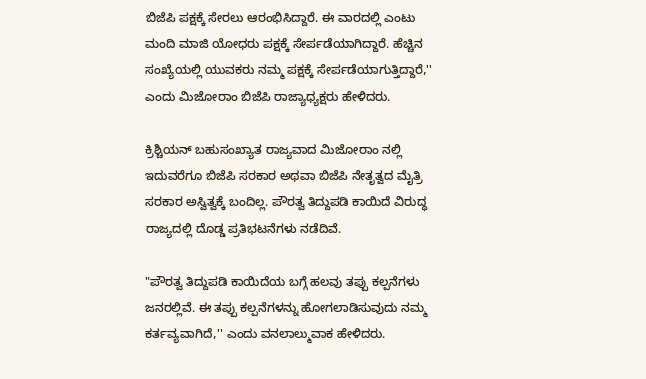ಬಿಜೆಪಿ ಪಕ್ಷಕ್ಕೆ ಸೇರಲು ಆರಂಭಿಸಿದ್ದಾರೆ. ಈ ವಾರದಲ್ಲಿ ಎಂಟು ಮಂದಿ ಮಾಜಿ ಯೋಧರು ಪಕ್ಷಕ್ಕೆ ಸೇರ್ಪಡೆಯಾಗಿದ್ದಾರೆ. ಹೆಚ್ಚಿನ ಸಂಖ್ಯೆಯಲ್ಲಿ ಯುವಕರು ನಮ್ಮ ಪಕ್ಷಕ್ಕೆ ಸೇರ್ಪಡೆಯಾಗುತ್ತಿದ್ದಾರೆ,'' ಎಂದು ಮಿಜೋರಾಂ ಬಿಜೆಪಿ ರಾಜ್ಯಾಧ್ಯಕ್ಷರು ಹೇಳಿದರು.

ಕ್ರಿಶ್ಚಿಯನ್ ಬಹುಸಂಖ್ಯಾತ ರಾಜ್ಯವಾದ ಮಿಜೋರಾಂ ನಲ್ಲಿ ಇದುವರೆಗೂ ಬಿಜೆಪಿ ಸರಕಾರ ಅಥವಾ ಬಿಜೆಪಿ ನೇತೃತ್ವದ ಮೈತ್ರಿ ಸರಕಾರ ಅಸ್ವಿತ್ವಕ್ಕೆ ಬಂದಿಲ್ಲ. ಪೌರತ್ವ ತಿದ್ದುಪಡಿ ಕಾಯಿದೆ ವಿರುದ್ಧ ರಾಜ್ಯದಲ್ಲಿ ದೊಡ್ಡ ಪ್ರತಿಭಟನೆಗಳು ನಡೆದಿವೆ.

"ಪೌರತ್ವ ತಿದ್ದುಪಡಿ ಕಾಯಿದೆಯ ಬಗ್ಗೆ ಹಲವು ತಪ್ಪು ಕಲ್ಪನೆಗಳು ಜನರಲ್ಲಿವೆ. ಈ ತಪ್ಪು ಕಲ್ಪನೆಗಳನ್ನು ಹೋಗಲಾಡಿಸುವುದು ನಮ್ಮ ಕರ್ತವ್ಯವಾಗಿದೆ,'' ಎಂದು ವನಲಾಲ್ಮುವಾಕ ಹೇಳಿದರು.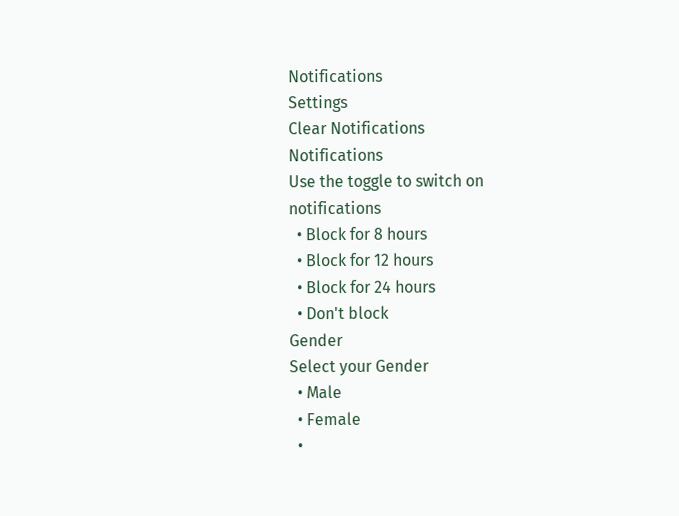Notifications
Settings
Clear Notifications
Notifications
Use the toggle to switch on notifications
  • Block for 8 hours
  • Block for 12 hours
  • Block for 24 hours
  • Don't block
Gender
Select your Gender
  • Male
  • Female
  •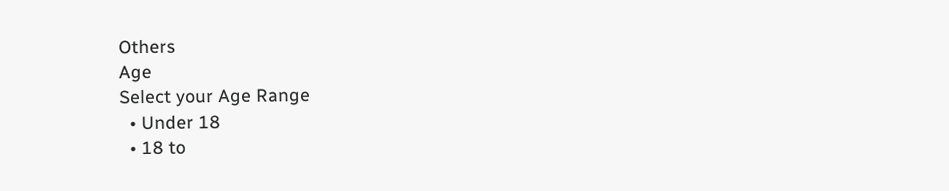Others
Age
Select your Age Range
  • Under 18
  • 18 to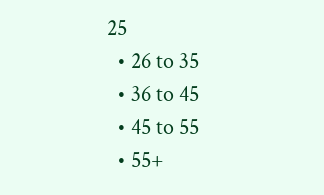25
  • 26 to 35
  • 36 to 45
  • 45 to 55
  • 55+